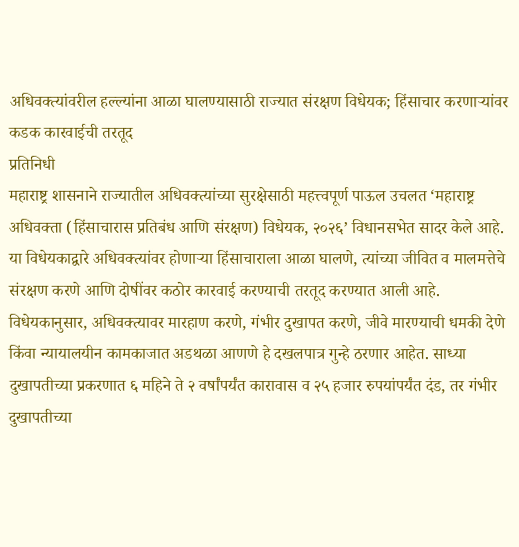अधिवक्त्यांवरील हल्ल्यांना आळा घालण्यासाठी राज्यात संरक्षण विधेयक; हिंसाचार करणाऱ्यांवर कडक कारवाईची तरतूद
प्रतिनिधी
महाराष्ट्र शासनाने राज्यातील अधिवक्त्यांच्या सुरक्षेसाठी महत्त्वपूर्ण पाऊल उचलत ‘महाराष्ट्र अधिवक्ता (हिंसाचारास प्रतिबंध आणि संरक्षण) विधेयक, २०२६’ विधानसभेत सादर केले आहे. या विधेयकाद्वारे अधिवक्त्यांवर होणाऱ्या हिंसाचाराला आळा घालणे, त्यांच्या जीवित व मालमत्तेचे संरक्षण करणे आणि दोषींवर कठोर कारवाई करण्याची तरतूद करण्यात आली आहे.
विधेयकानुसार, अधिवक्त्यावर मारहाण करणे, गंभीर दुखापत करणे, जीवे मारण्याची धमकी देणे किंवा न्यायालयीन कामकाजात अडथळा आणणे हे दखलपात्र गुन्हे ठरणार आहेत. साध्या दुखापतीच्या प्रकरणात ६ महिने ते २ वर्षांपर्यंत कारावास व २५ हजार रुपयांपर्यंत दंड, तर गंभीर दुखापतीच्या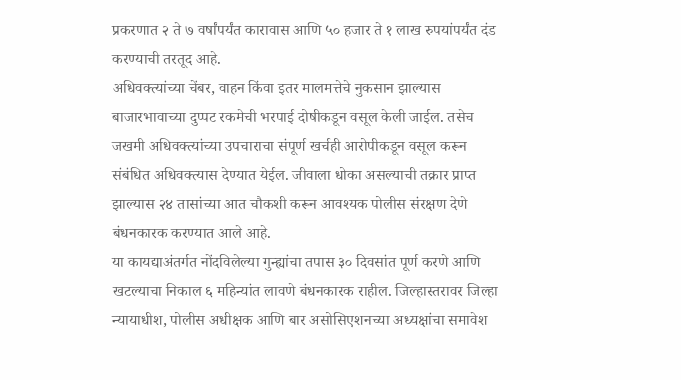प्रकरणात २ ते ७ वर्षांपर्यंत कारावास आणि ५० हजार ते १ लाख रुपयांपर्यंत दंड करण्याची तरतूद आहे.
अधिवक्त्यांच्या चेंबर, वाहन किंवा इतर मालमत्तेचे नुकसान झाल्यास बाजारभावाच्या दुप्पट रकमेची भरपाई दोषीकडून वसूल केली जाईल. तसेच जखमी अधिवक्त्यांच्या उपचाराचा संपूर्ण खर्चही आरोपीकडून वसूल करून संबंधित अधिवक्त्यास देण्यात येईल. जीवाला धोका असल्याची तक्रार प्राप्त झाल्यास २४ तासांच्या आत चौकशी करून आवश्यक पोलीस संरक्षण देणे बंधनकारक करण्यात आले आहे.
या कायद्याअंतर्गत नोंदविलेल्या गुन्ह्यांचा तपास ३० दिवसांत पूर्ण करणे आणि खटल्याचा निकाल ६ महिन्यांत लावणे बंधनकारक राहील. जिल्हास्तरावर जिल्हा न्यायाधीश, पोलीस अधीक्षक आणि बार असोसिएशनच्या अध्यक्षांचा समावेश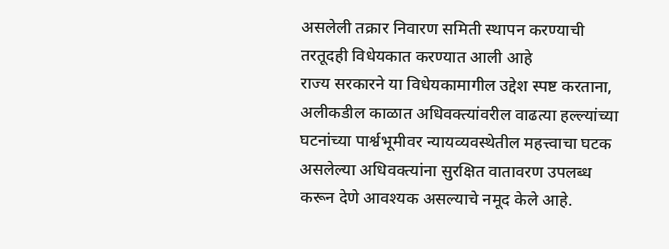असलेली तक्रार निवारण समिती स्थापन करण्याची तरतूदही विधेयकात करण्यात आली आहे
राज्य सरकारने या विधेयकामागील उद्देश स्पष्ट करताना, अलीकडील काळात अधिवक्त्यांवरील वाढत्या हल्ल्यांच्या घटनांच्या पार्श्वभूमीवर न्यायव्यवस्थेतील महत्त्वाचा घटक असलेल्या अधिवक्त्यांना सुरक्षित वातावरण उपलब्ध करून देणे आवश्यक असल्याचे नमूद केले आहे.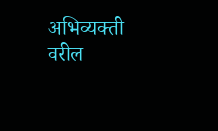अभिव्यक्ती वरील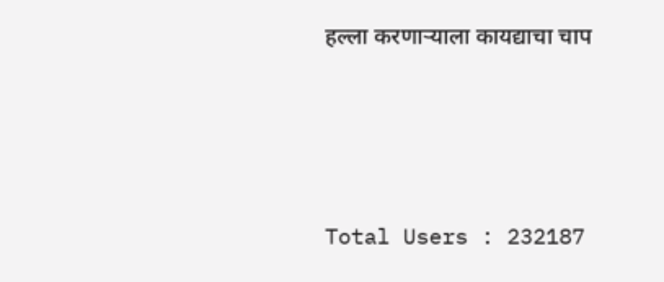हल्ला करणाऱ्याला कायद्याचा चाप






Total Users : 232187